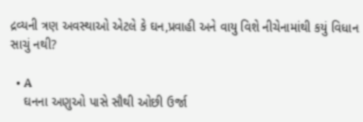દ્રવ્યની ત્રણ અવસ્થાઓ એટલે કે ઘન,પ્રવાહી અને વાયુ વિશે નીચેનામાંથી કયું વિધાન સાચું નથી?

  • A
    ઘનના અણુઓ પાસે સૌથી ઓછી ઉર્જા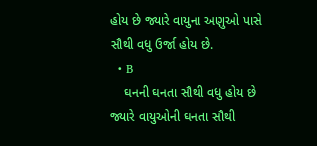હોય છે જ્યારે વાયુના અણુઓ પાસે સૌથી વધુ ઉર્જા હોય છે.
  • B
    ઘનની ઘનતા સૌથી વધુ હોય છે જ્યારે વાયુઓની ઘનતા સૌથી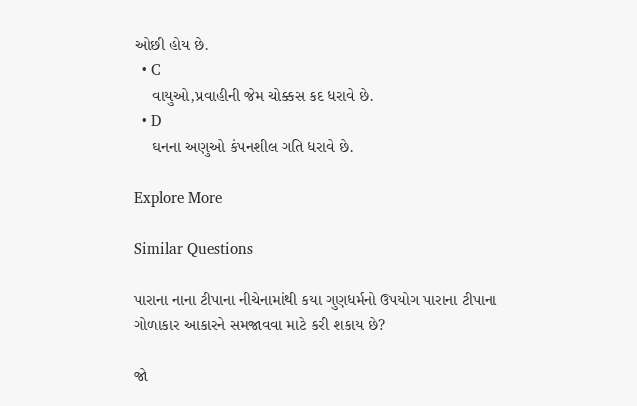ઓછી હોય છે.
  • C
    વાયુઓ,પ્રવાહીની જેમ ચોક્કસ કદ ધરાવે છે.
  • D
    ઘનના અણુઓ કંપનશીલ ગતિ ધરાવે છે.

Explore More

Similar Questions

પારાના નાના ટીપાના નીચેનામાંથી કયા ગુણધર્મનો ઉપયોગ પારાના ટીપાના ગોળાકાર આકારને સમજાવવા માટે કરી શકાય છે?

જો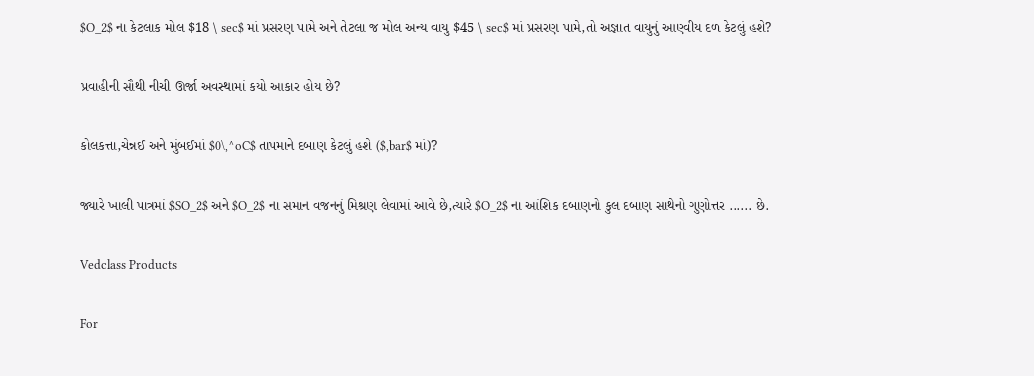$O_2$ ના કેટલાક મોલ $18 \ sec$ માં પ્રસરણ પામે અને તેટલા જ મોલ અન્ય વાયુ $45 \ sec$ માં પ્રસરણ પામે,તો અજ્ઞાત વાયુનું આણ્વીય દળ કેટલું હશે?

પ્રવાહીની સૌથી નીચી ઊર્જા અવસ્થામાં કયો આકાર હોય છે?

કોલકત્તા,ચેન્નઈ અને મુંબઈમાં $0\,^oC$ તાપમાને દબાણ કેટલું હશે ($,bar$ માં)?

જ્યારે ખાલી પાત્રમાં $SO_2$ અને $O_2$ ના સમાન વજનનું મિશ્રણ લેવામાં આવે છે,ત્યારે $O_2$ ના આંશિક દબાણનો કુલ દબાણ સાથેનો ગુણોત્તર ...... છે.

Vedclass Products

For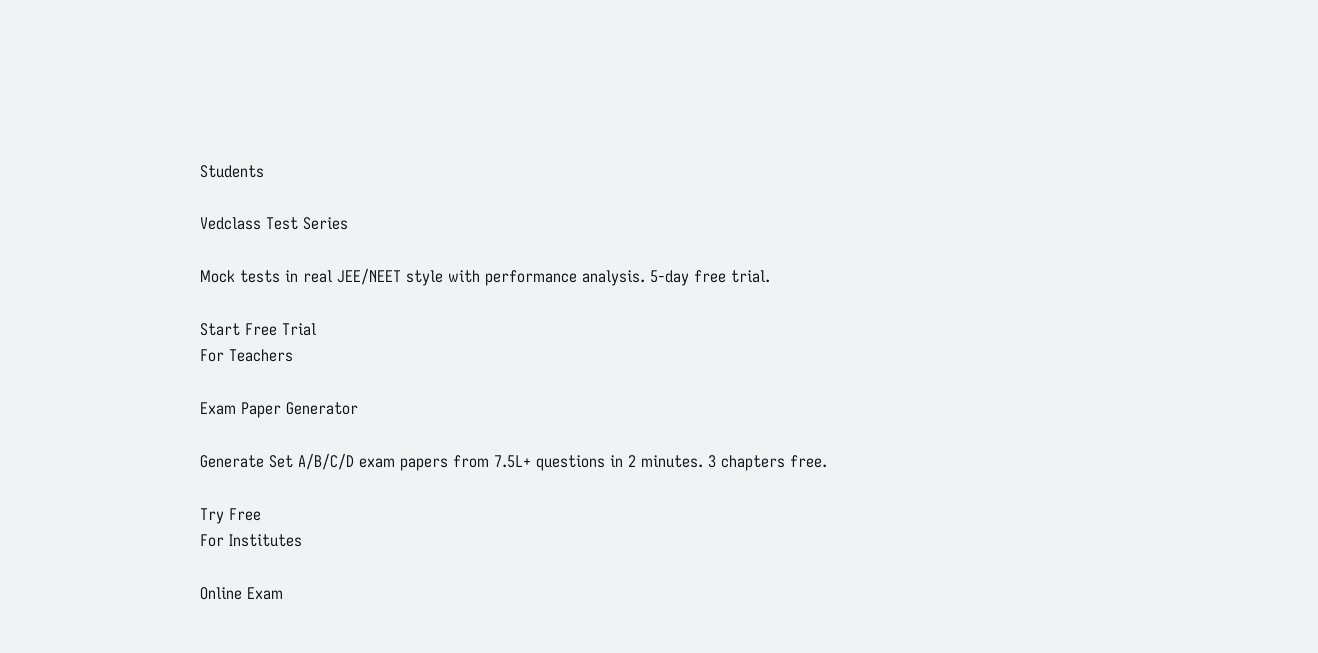Students

Vedclass Test Series

Mock tests in real JEE/NEET style with performance analysis. 5-day free trial.

Start Free Trial
For Teachers

Exam Paper Generator

Generate Set A/B/C/D exam papers from 7.5L+ questions in 2 minutes. 3 chapters free.

Try Free
For Institutes

Online Exam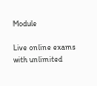Module

Live online exams with unlimited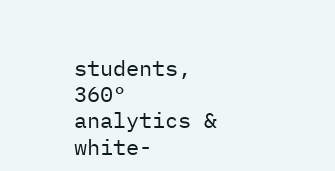students, 360° analytics & white-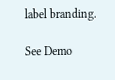label branding.

See Demo